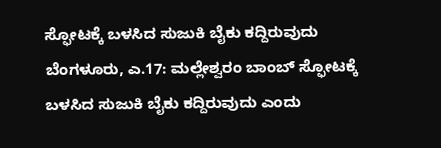ಸ್ಫೋಟಕ್ಕೆ ಬಳಸಿದ ಸುಜುಕಿ ಬೈಕು ಕದ್ದಿರುವುದು
ಬೆಂಗಳೂರು, ಎ.17: ಮಲ್ಲೇಶ್ವರಂ ಬಾಂಬ್ ಸ್ಫೋಟಕ್ಕೆ ಬಳಸಿದ ಸುಜುಕಿ ಬೈಕು ಕದ್ದಿರುವುದು ಎಂದು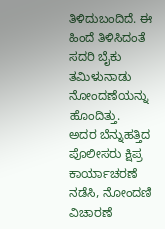ತಿಳಿದುಬಂದಿದೆ. ಈ ಹಿಂದೆ ತಿಳಿಸಿದಂತೆ ಸದರಿ ಬೈಕು ತಮಿಳುನಾಡು ನೋಂದಣೆಯನ್ನು ಹೊಂದಿತ್ತು.
ಅದರ ಬೆನ್ನುಹತ್ತಿದ ಪೊಲೀಸರು ಕ್ಷಿಪ್ರ ಕಾರ್ಯಾಚರಣೆ ನಡೆಸಿ, ನೋಂದಣಿ ವಿಚಾರಣೆ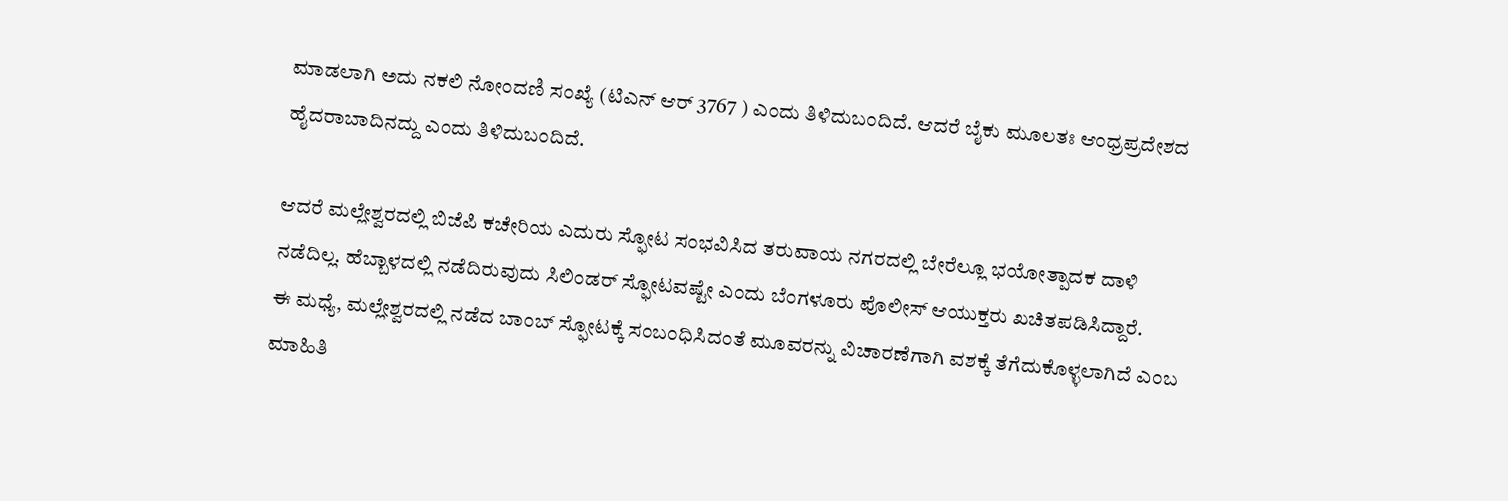ಮಾಡಲಾಗಿ ಅದು ನಕಲಿ ನೋಂದಣಿ ಸಂಖ್ಯೆ (ಟಿಎನ್ ಆರ್ 3767 ) ಎಂದು ತಿಳಿದುಬಂದಿದೆ. ಆದರೆ ಬೈಕು ಮೂಲತಃ ಆಂಧ್ರಪ್ರದೇಶದ ಹೈದರಾಬಾದಿನದ್ದು ಎಂದು ತಿಳಿದುಬಂದಿದೆ.

ಆದರೆ ಮಲ್ಲೇಶ್ವರದಲ್ಲಿ ಬಿಜೆಪಿ ಕಚೇರಿಯ ಎದುರು ಸ್ಫೋಟ ಸಂಭವಿಸಿದ ತರುವಾಯ ನಗರದಲ್ಲಿ ಬೇರೆಲ್ಲೂ ಭಯೋತ್ಪಾದಕ ದಾಳಿ ನಡೆದಿಲ್ಲ. ಹೆಬ್ಬಾಳದಲ್ಲಿ ನಡೆದಿರುವುದು ಸಿಲಿಂಡರ್ ಸ್ಫೋಟವಷ್ಟೇ ಎಂದು ಬೆಂಗಳೂರು ಪೊಲೀಸ್ ಆಯುಕ್ತರು ಖಚಿತಪಡಿಸಿದ್ದಾರೆ.
ಈ ಮಧ್ಯೆ, ಮಲ್ಲೇಶ್ವರದಲ್ಲಿ ನಡೆದ ಬಾಂಬ್ ಸ್ಫೋಟಕ್ಕೆ ಸಂಬಂಧಿಸಿದಂತೆ ಮೂವರನ್ನು ವಿಚಾರಣೆಗಾಗಿ ವಶಕ್ಕೆ ತೆಗೆದುಕೊಳ್ಳಲಾಗಿದೆ ಎಂಬ ಮಾಹಿತಿ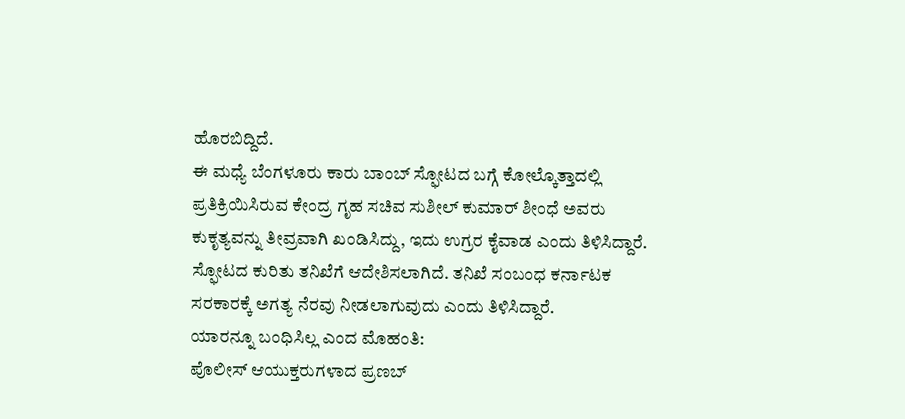ಹೊರಬಿದ್ದಿದೆ.
ಈ ಮಧ್ಯೆ ಬೆಂಗಳೂರು ಕಾರು ಬಾಂಬ್ ಸ್ಫೋಟದ ಬಗ್ಗೆ ಕೋಲ್ಕೊತ್ತಾದಲ್ಲಿ ಪ್ರತಿಕ್ರಿಯಿಸಿರುವ ಕೇಂದ್ರ ಗೃಹ ಸಚಿವ ಸುಶೀಲ್ ಕುಮಾರ್ ಶೀಂಧೆ ಅವರು ಕುಕೃತ್ಯವನ್ನು ತೀವ್ರವಾಗಿ ಖಂಡಿಸಿದ್ದು, ಇದು ಉಗ್ರರ ಕೈವಾಡ ಎಂದು ತಿಳಿಸಿದ್ದಾರೆ. ಸ್ಫೋಟದ ಕುರಿತು ತನಿಖೆಗೆ ಆದೇಶಿಸಲಾಗಿದೆ. ತನಿಖೆ ಸಂಬಂಧ ಕರ್ನಾಟಕ ಸರಕಾರಕ್ಕೆ ಅಗತ್ಯ ನೆರವು ನೀಡಲಾಗುವುದು ಎಂದು ತಿಳಿಸಿದ್ದಾರೆ.
ಯಾರನ್ನೂ ಬಂಧಿಸಿಲ್ಲ ಎಂದ ಮೊಹಂತಿ:
ಪೊಲೀಸ್ ಆಯುಕ್ತರುಗಳಾದ ಪ್ರಣಬ್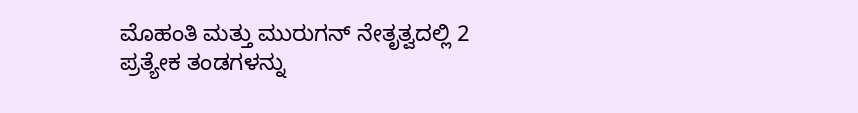ಮೊಹಂತಿ ಮತ್ತು ಮುರುಗನ್ ನೇತೃತ್ವದಲ್ಲಿ 2 ಪ್ರತ್ಯೇಕ ತಂಡಗಳನ್ನು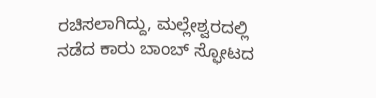ರಚಿಸಲಾಗಿದ್ದು, ಮಲ್ಲೇಶ್ವರದಲ್ಲಿ ನಡೆದ ಕಾರು ಬಾಂಬ್ ಸ್ಫೋಟದ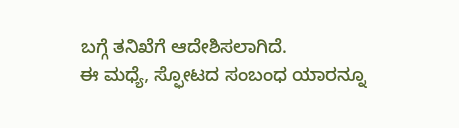ಬಗ್ಗೆ ತನಿಖೆಗೆ ಆದೇಶಿಸಲಾಗಿದೆ.
ಈ ಮಧ್ಯೆ, ಸ್ಫೋಟದ ಸಂಬಂಧ ಯಾರನ್ನೂ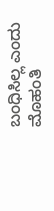ಬಂಧಿಸಿಲ್ಲ ಎಂದು ಮೊಹಂತಿ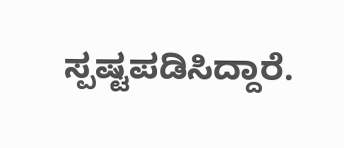ಸ್ಪಷ್ಟಪಡಿಸಿದ್ದಾರೆ.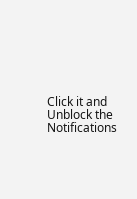Click it and Unblock the Notifications